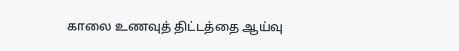காலை உணவுத் திட்டத்தை ஆய்வு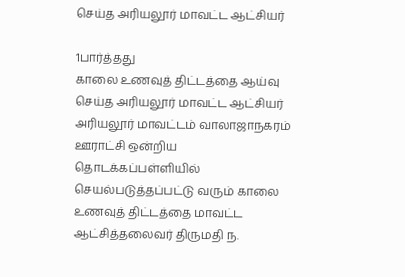செய்த அரியலூர் மாவட்ட ஆட்சியர்

1பார்த்தது
காலை உணவுத் திட்டத்தை ஆய்வு செய்த அரியலூர் மாவட்ட ஆட்சியர்
அரியலூர் மாவட்டம் வாலாஜாநகரம் ஊராட்சி ஒன்றிய தொடக்கப்பள்ளியில் செயல்படுத்தப்பட்டு வரும் காலை உணவுத் திட்டத்தை மாவட்ட ஆட்சித்தலைவர் திருமதி ந.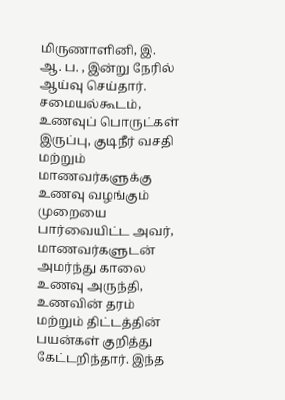மிருணாளினி, இ. ஆ. ப. , இன்று நேரில் ஆய்வு செய்தார். சமையல்கூடம், உணவுப் பொருட்கள் இருப்பு, குடிநீர் வசதி மற்றும் மாணவர்களுக்கு உணவு வழங்கும் முறையை பார்வையிட்ட அவர், மாணவர்களுடன் அமர்ந்து காலை உணவு அருந்தி, உணவின் தரம் மற்றும் திட்டத்தின் பயன்கள் குறித்து கேட்டறிந்தார். இந்த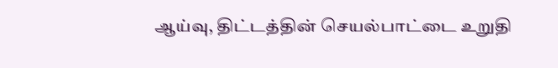ஆய்வு, திட்டத்தின் செயல்பாட்டை உறுதி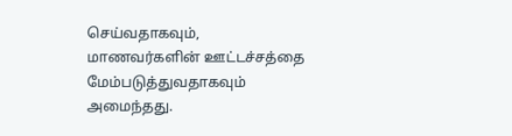செய்வதாகவும், மாணவர்களின் ஊட்டச்சத்தை மேம்படுத்துவதாகவும் அமைந்தது.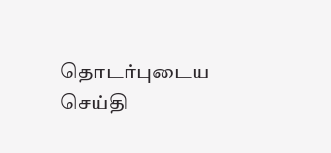தொடர்புடைய செய்தி